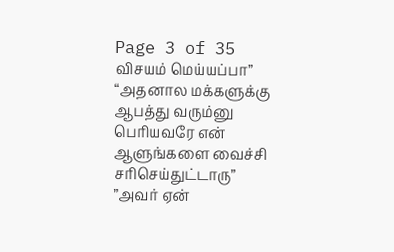Page 3 of 35
விசயம் மெய்யப்பா”
“அதனால மக்களுக்கு ஆபத்து வரும்னு பெரியவரே என் ஆளுங்களை வைச்சி சரிசெய்துட்டாரு”
”அவர் ஏன்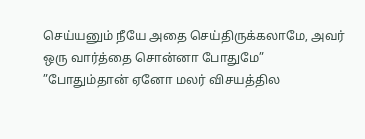செய்யனும் நீயே அதை செய்திருக்கலாமே, அவர் ஒரு வார்த்தை சொன்னா போதுமே”
”போதும்தான் ஏனோ மலர் விசயத்தில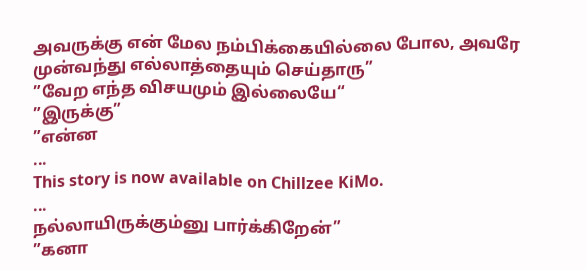அவருக்கு என் மேல நம்பிக்கையில்லை போல, அவரே முன்வந்து எல்லாத்தையும் செய்தாரு”
”வேற எந்த விசயமும் இல்லையே“
”இருக்கு”
”என்ன
...
This story is now available on Chillzee KiMo.
...
நல்லாயிருக்கும்னு பார்க்கிறேன்”
”கனா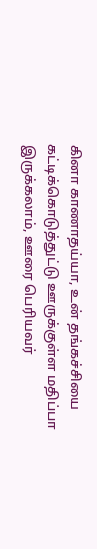கினா காணாதய்யா, உன் தங்கச்சியை கட்டிக்கொடுத்துட்டு ஊருக்குள்ள மதிப்பா இருக்கலாம், ஊரை பெரியவர்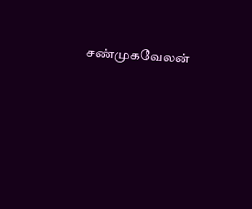சண்முகவேலன்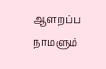ஆளறப்ப நாமளும்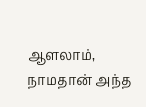ஆளலாம், நாமதான் அந்த